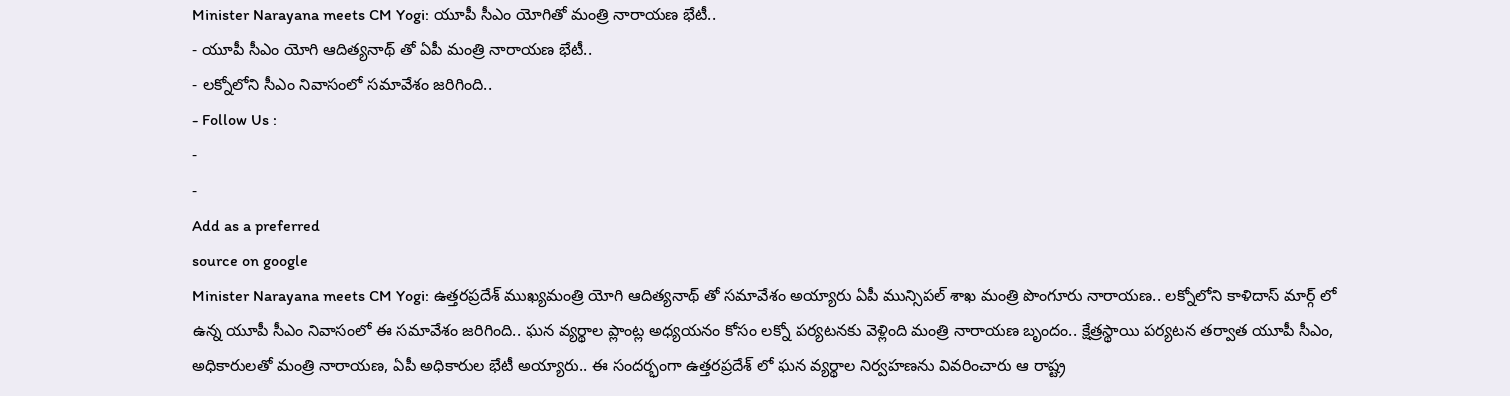Minister Narayana meets CM Yogi: యూపీ సీఎం యోగితో మంత్రి నారాయణ భేటీ..
- యూపీ సీఎం యోగి ఆదిత్యనాథ్ తో ఏపీ మంత్రి నారాయణ భేటీ..
- లక్నోలోని సీఎం నివాసంలో సమావేశం జరిగింది..
- Follow Us :
-
-
Add as a preferred
source on google
Minister Narayana meets CM Yogi: ఉత్తరప్రదేశ్ ముఖ్యమంత్రి యోగి ఆదిత్యనాథ్ తో సమావేశం అయ్యారు ఏపీ మున్సిపల్ శాఖ మంత్రి పొంగూరు నారాయణ.. లక్నోలోని కాళిదాస్ మార్గ్ లో ఉన్న యూపీ సీఎం నివాసంలో ఈ సమావేశం జరిగింది.. ఘన వ్యర్థాల ప్లాంట్ల అధ్యయనం కోసం లక్నో పర్యటనకు వెళ్లింది మంత్రి నారాయణ బృందం.. క్షేత్రస్థాయి పర్యటన తర్వాత యూపీ సీఎం, అధికారులతో మంత్రి నారాయణ, ఏపీ అధికారుల భేటీ అయ్యారు.. ఈ సందర్భంగా ఉత్తరప్రదేశ్ లో ఘన వ్యర్థాల నిర్వహణను వివరించారు ఆ రాష్ట్ర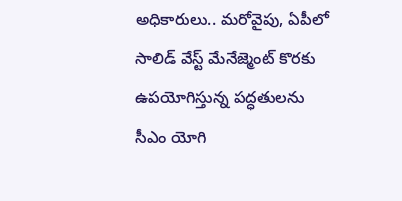అధికారులు.. మరోవైపు, ఏపీలో సాలిడ్ వేస్ట్ మేనేజ్మెంట్ కొరకు ఉపయోగిస్తున్న పద్ధతులను సీఎం యోగి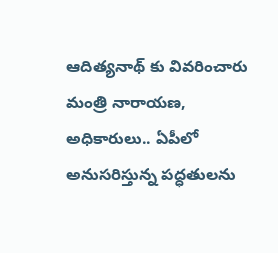ఆదిత్యనాథ్ కు వివరించారు మంత్రి నారాయణ, అధికారులు.. ఏపీలో అనుసరిస్తున్న పద్ధతులను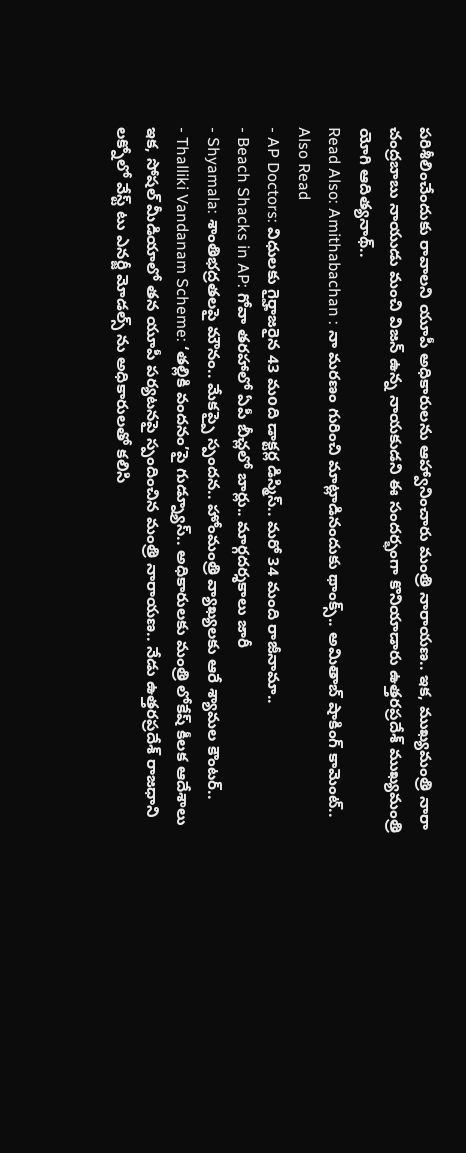పరిశీలించేందుకు రావాలని యూపీ అధికారులను ఆహ్వానించారు మంత్రి నారాయణ.. ఇక, ముఖ్యమంత్రి నారా చంద్రబాబు నాయుడు మంచి విజన్ ఉన్న నాయకుడని ఈ సందర్భంగా కొనియాడారు ఉత్తరప్రదేశ్ ముఖ్యమంత్రి యోగి ఆదిత్యనాథ్..
Read Also: Amithabachan : నా మరణం గురించి మాట్లాడినందుకు థాంక్స్.. అమితాబ్ షాకింగ్ కామెంట్..
Also Read
- AP Doctors: విధులకు గైర్హాజరైన 43 మoది డాక్టర్ల డిస్మిస్.. మరో 34 మంది రాజీనామా..
- Beach Shacks in AP: గోవా తరహాలో ఏపీ బీచ్లలో బార్లు.. మార్గదర్శకాలు జారీ
- Shyamala: శాంతిభద్రతలపై మౌనం.. మేకప్పై స్పందన.. హోంమంత్రి వ్యాఖ్యలకు ఆరే శ్యామల కౌంటర్..
- Thalliki Vandanam Scheme: ‘తల్లికి వందనం’పై గుడ్న్యూస్.. అధికారులకు మంత్రి లోకేష్ కీలక ఆదేశాలు
ఇక, సోషల్ మీడియాలో తన యూపీ పర్యటనపై స్పందించిన మంత్రి నారాయణ.. నేడు ఉత్తరప్రదేశ్ రాజధాని లక్నోలో వేస్ట్ టు ఎనర్జీ మోడల్స్ ను అధికారులతో కలిసి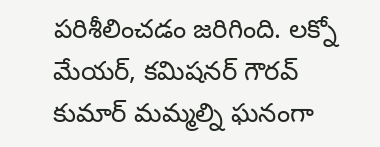పరిశీలించడం జరిగింది. లక్నో మేయర్, కమిషనర్ గౌరవ్ కుమార్ మమ్మల్ని ఘనంగా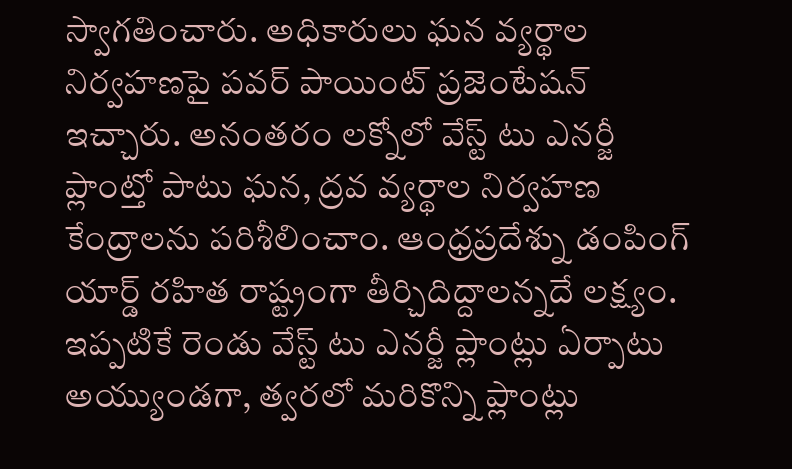స్వాగతించారు. అధికారులు ఘన వ్యర్థాల నిర్వహణపై పవర్ పాయింట్ ప్రజెంటేషన్ ఇచ్చారు. అనంతరం లక్నోలో వేస్ట్ టు ఎనర్జీ ప్లాంట్తో పాటు ఘన, ద్రవ వ్యర్థాల నిర్వహణ కేంద్రాలను పరిశీలించాం. ఆంధ్రప్రదేశ్ను డంపింగ్ యార్డ్ రహిత రాష్ట్రంగా తీర్చిదిద్దాలన్నదే లక్ష్యం. ఇప్పటికే రెండు వేస్ట్ టు ఎనర్జీ ప్లాంట్లు ఏర్పాటు అయ్యుండగా, త్వరలో మరికొన్ని ప్లాంట్లు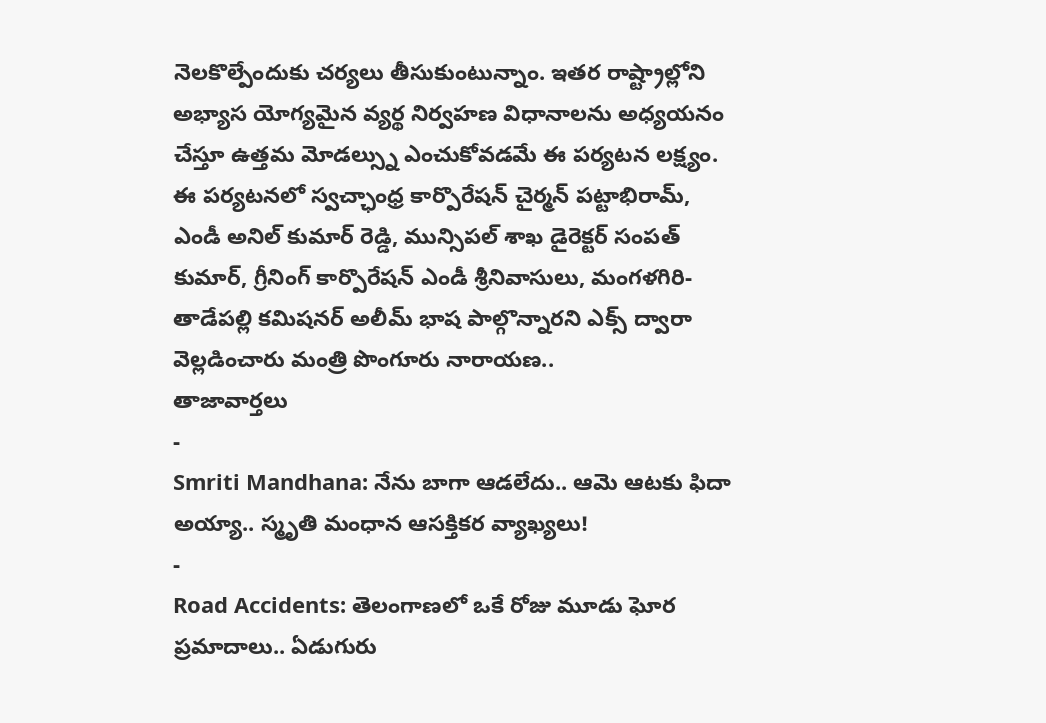నెలకొల్పేందుకు చర్యలు తీసుకుంటున్నాం. ఇతర రాష్ట్రాల్లోని అభ్యాస యోగ్యమైన వ్యర్థ నిర్వహణ విధానాలను అధ్యయనం చేస్తూ ఉత్తమ మోడల్స్ను ఎంచుకోవడమే ఈ పర్యటన లక్ష్యం. ఈ పర్యటనలో స్వచ్ఛాంధ్ర కార్పొరేషన్ చైర్మన్ పట్టాభిరామ్, ఎండీ అనిల్ కుమార్ రెడ్డి, మున్సిపల్ శాఖ డైరెక్టర్ సంపత్ కుమార్, గ్రీనింగ్ కార్పొరేషన్ ఎండీ శ్రీనివాసులు, మంగళగిరి-తాడేపల్లి కమిషనర్ అలీమ్ భాష పాల్గొన్నారని ఎక్స్ ద్వారా వెల్లడించారు మంత్రి పొంగూరు నారాయణ..
తాజావార్తలు
-
Smriti Mandhana: నేను బాగా ఆడలేదు.. ఆమె ఆటకు ఫిదా అయ్యా.. స్మృతి మంధాన ఆసక్తికర వ్యాఖ్యలు!
-
Road Accidents: తెలంగాణలో ఒకే రోజు మూడు ఘోర ప్రమాదాలు.. ఏడుగురు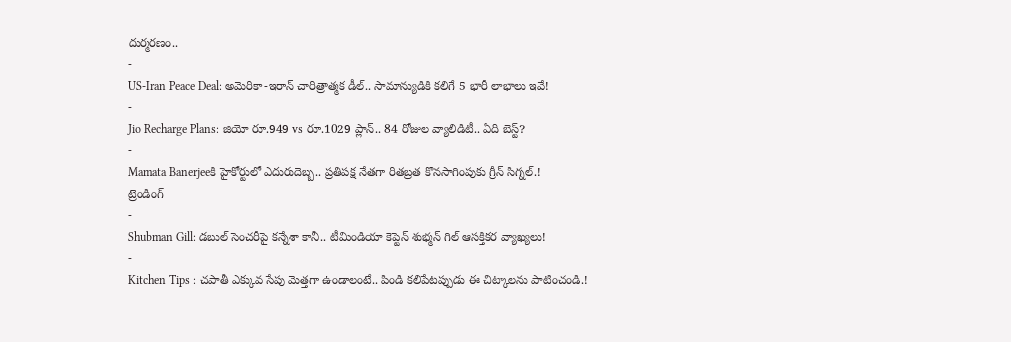దుర్మరణం..
-
US-Iran Peace Deal: అమెరికా-ఇరాన్ చారిత్రాత్మక డీల్.. సామాన్యుడికి కలిగే 5 భారీ లాభాలు ఇవే!
-
Jio Recharge Plans: జియో రూ.949 vs రూ.1029 ప్లాన్.. 84 రోజుల వ్యాలిడిటీ.. ఏది బెస్ట్?
-
Mamata Banerjeeకి హైకోర్టులో ఎదురుదెబ్బ.. ప్రతిపక్ష నేతగా రితబ్రత కొనసాగింపుకు గ్రీన్ సిగ్నల్.!
ట్రెండింగ్
-
Shubman Gill: డబుల్ సెంచరీపై కన్నేశా కానీ.. టీమిండియా కెప్టెన్ శుభ్మన్ గిల్ ఆసక్తికర వ్యాఖ్యలు!
-
Kitchen Tips : చపాతీ ఎక్కువ సేపు మెత్తగా ఉండాలంటే.. పిండి కలిపేటప్పుడు ఈ చిట్కాలను పాటించండి.!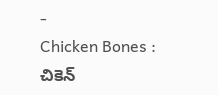-
Chicken Bones : చికెన్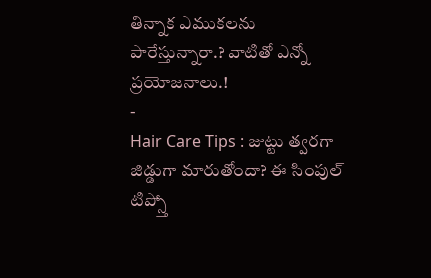తిన్నాక ఎముకలను పారేస్తున్నారా.? వాటితో ఎన్నో ప్రయోజనాలు.!
-
Hair Care Tips : జుట్టు త్వరగా జిడ్డుగా మారుతోందా? ఈ సింపుల్ టిప్స్తో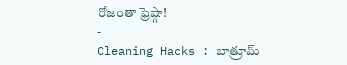రోజంతా ఫ్రెష్గా!
-
Cleaning Hacks : బాత్రూమ్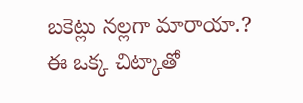బకెట్లు నల్లగా మారాయా.? ఈ ఒక్క చిట్కాతో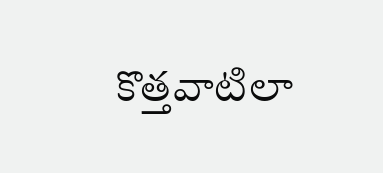కొత్తవాటిలా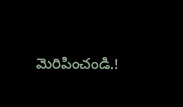మెరిపించండి.!